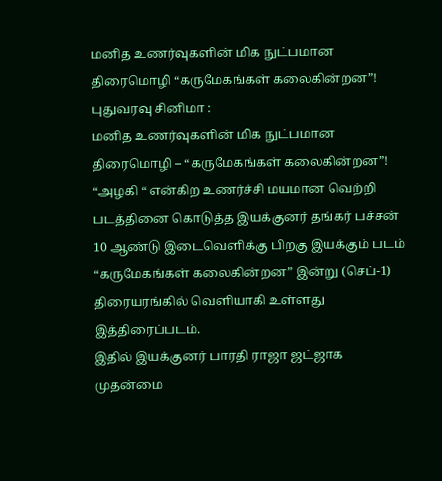மனித உணர்வுகளின் மிக நுட்பமான திரைமொழி “கருமேகங்கள் கலைகின்றன”!
புதுவரவு சினிமா :
மனித உணர்வுகளின் மிக நுட்பமான திரைமொழி – “கருமேகங்கள் கலைகின்றன”!
“அழகி “ என்கிற உணர்ச்சி மயமான வெற்றி படத்தினை கொடுத்த இயக்குனர் தங்கர் பச்சன் 10 ஆண்டு இடைவெளிக்கு பிறகு இயக்கும் படம் “கருமேகங்கள் கலைகின்றன” இன்று (செப்-1) திரையரங்கில் வெளியாகி உள்ளது இத்திரைப்படம்.
இதில் இயக்குனர் பாரதி ராஜா ஜட்ஜாக முதன்மை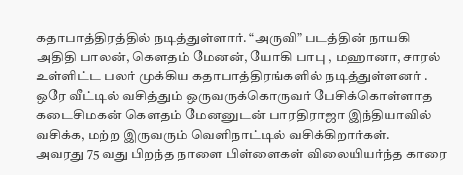கதாபாத்திரத்தில் நடித்துள்ளார். “அருவி” படத்தின் நாயகி அதிதி பாலன், கௌதம் மேனன், யோகி பாபு , மஹானா, சாரல் உள்ளிட்ட பலர் முக்கிய கதாபாத்திரங்களில் நடித்துள்ளனர் .
ஒரே வீட்டில் வசித்தும் ஒருவருக்கொருவர் பேசிக்கொள்ளாத கடைசிமகன் கௌதம் மேனனுடன் பாரதிராஜா இந்தியாவில் வசிக்க, மற்ற இருவரும் வெளிநாட்டில் வசிக்கிறார்கள்.
அவரது 75 வது பிறந்த நாளை பிள்ளைகள் விலையியர்ந்த காரை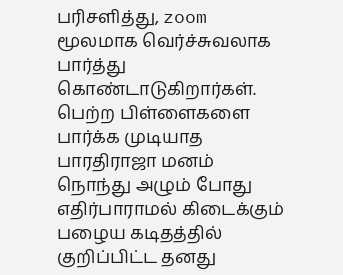பரிசளித்து, zoom மூலமாக வெர்ச்சுவலாக பார்த்து கொண்டாடுகிறார்கள்.
பெற்ற பிள்ளைகளை பார்க்க முடியாத பாரதிராஜா மனம் நொந்து அழும் போது எதிர்பாராமல் கிடைக்கும் பழைய கடிதத்தில் குறிப்பிட்ட தனது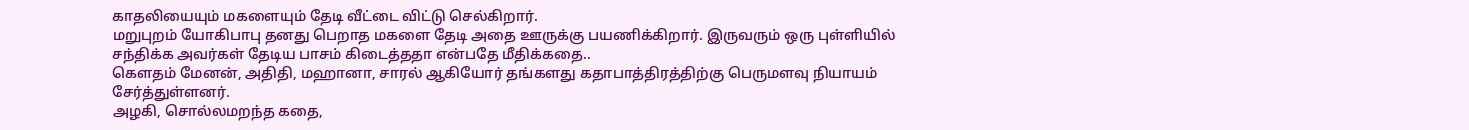காதலியையும் மகளையும் தேடி வீட்டை விட்டு செல்கிறார்.
மறுபுறம் யோகிபாபு தனது பெறாத மகளை தேடி அதை ஊருக்கு பயணிக்கிறார். இருவரும் ஒரு புள்ளியில் சந்திக்க அவர்கள் தேடிய பாசம் கிடைத்ததா என்பதே மீதிக்கதை..
கௌதம் மேனன், அதிதி, மஹானா, சாரல் ஆகியோர் தங்களது கதாபாத்திரத்திற்கு பெருமளவு நியாயம் சேர்த்துள்ளனர்.
அழகி, சொல்லமறந்த கதை,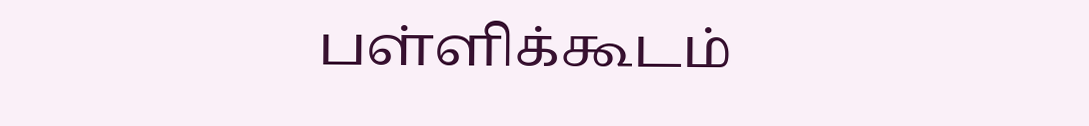பள்ளிக்கூடம்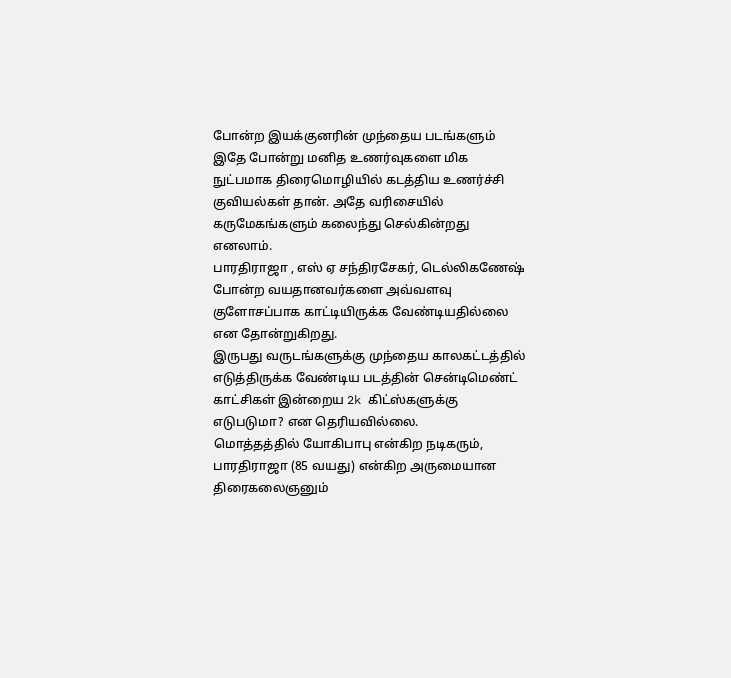போன்ற இயக்குனரின் முந்தைய படங்களும் இதே போன்று மனித உணர்வுகளை மிக நுட்பமாக திரைமொழியில் கடத்திய உணர்ச்சி குவியல்கள் தான். அதே வரிசையில் கருமேகங்களும் கலைந்து செல்கின்றது எனலாம்.
பாரதிராஜா , எஸ் ஏ சந்திரசேகர், டெல்லிகணேஷ் போன்ற வயதானவர்களை அவ்வளவு குளோசப்பாக காட்டியிருக்க வேண்டியதில்லை என தோன்றுகிறது.
இருபது வருடங்களுக்கு முந்தைய காலகட்டத்தில் எடுத்திருக்க வேண்டிய படத்தின் சென்டிமெண்ட் காட்சிகள் இன்றைய 2k கிட்ஸ்களுக்கு எடுபடுமா? என தெரியவில்லை.
மொத்தத்தில் யோகிபாபு என்கிற நடிகரும், பாரதிராஜா (85 வயது) என்கிற அருமையான திரைகலைஞனும்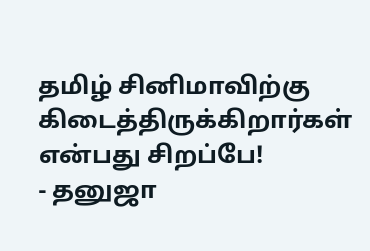தமிழ் சினிமாவிற்கு கிடைத்திருக்கிறார்கள் என்பது சிறப்பே!
⁃ தனுஜா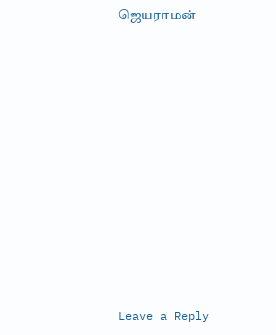ஜெயராமன்












Leave a Reply